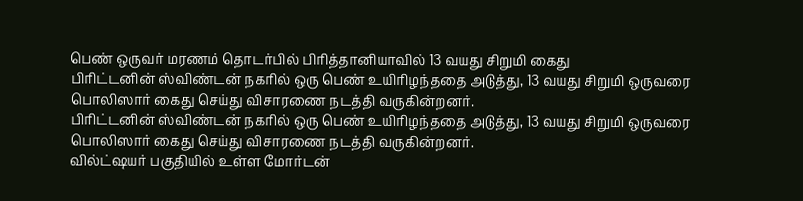பெண் ஒருவர் மரணம் தொடர்பில் பிரித்தானியாவில் 13 வயது சிறுமி கைது
பிரிட்டனின் ஸ்விண்டன் நகரில் ஒரு பெண் உயிரிழந்ததை அடுத்து, 13 வயது சிறுமி ஒருவரை பொலிஸார் கைது செய்து விசாரணை நடத்தி வருகின்றனர்.
பிரிட்டனின் ஸ்விண்டன் நகரில் ஒரு பெண் உயிரிழந்ததை அடுத்து, 13 வயது சிறுமி ஒருவரை பொலிஸார் கைது செய்து விசாரணை நடத்தி வருகின்றனர்.
வில்ட்ஷயர் பகுதியில் உள்ள மோர்டன்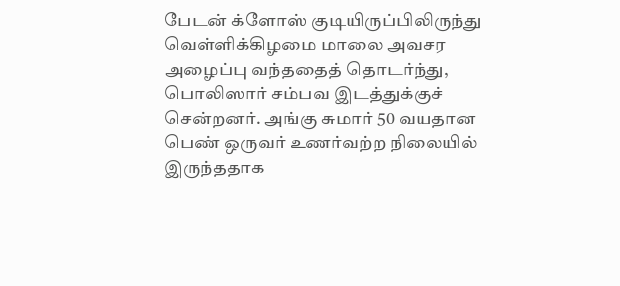பேடன் க்ளோஸ் குடியிருப்பிலிருந்து வெள்ளிக்கிழமை மாலை அவசர அழைப்பு வந்ததைத் தொடர்ந்து, பொலிஸார் சம்பவ இடத்துக்குச் சென்றனர். அங்கு சுமார் 50 வயதான பெண் ஒருவர் உணர்வற்ற நிலையில் இருந்ததாக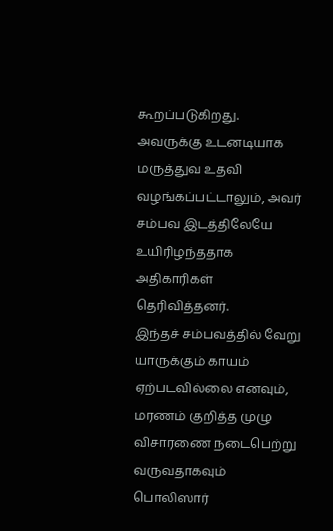கூறப்படுகிறது.
அவருக்கு உடனடியாக மருத்துவ உதவி வழங்கப்பட்டாலும், அவர் சம்பவ இடத்திலேயே உயிரிழந்ததாக அதிகாரிகள் தெரிவித்தனர்.
இந்தச் சம்பவத்தில் வேறு யாருக்கும் காயம் ஏற்படவில்லை எனவும், மரணம் குறித்த முழு விசாரணை நடைபெற்று வருவதாகவும் பொலிஸார்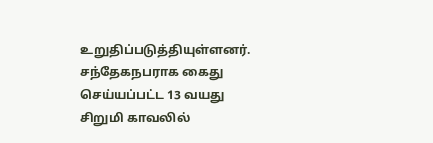உறுதிப்படுத்தியுள்ளனர். சந்தேகநபராக கைது செய்யப்பட்ட 13 வயது சிறுமி காவலில்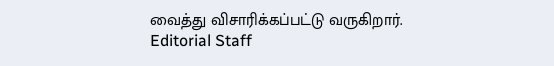வைத்து விசாரிக்கப்பட்டு வருகிறார்.
Editorial Staff